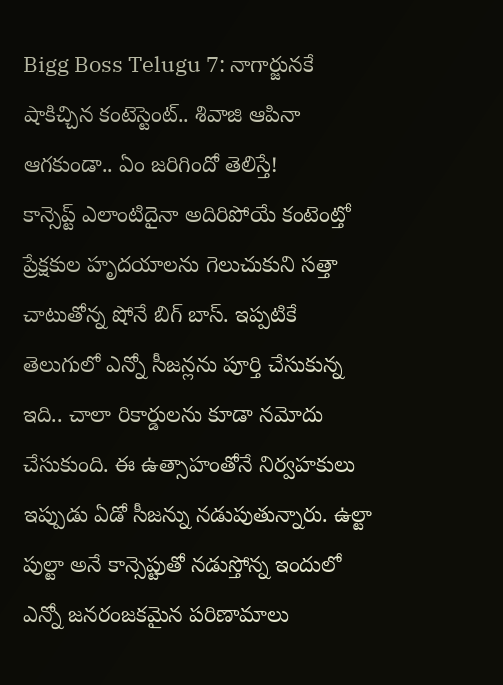Bigg Boss Telugu 7: నాగార్జునకే షాకిచ్చిన కంటెస్టెంట్.. శివాజి ఆపినా ఆగకుండా.. ఏం జరిగిందో తెలిస్తే!
కాన్సెప్ట్ ఎలాంటిదైనా అదిరిపోయే కంటెంట్తో ప్రేక్షకుల హృదయాలను గెలుచుకుని సత్తా చాటుతోన్న షోనే బిగ్ బాస్. ఇప్పటికే తెలుగులో ఎన్నో సీజన్లను పూర్తి చేసుకున్న ఇది.. చాలా రికార్డులను కూడా నమోదు చేసుకుంది. ఈ ఉత్సాహంతోనే నిర్వహకులు ఇప్పుడు ఏడో సీజన్ను నడుపుతున్నారు. ఉల్టా పుల్టా అనే కాన్సెప్టుతో నడుస్తోన్న ఇందులో ఎన్నో జనరంజకమైన పరిణామాలు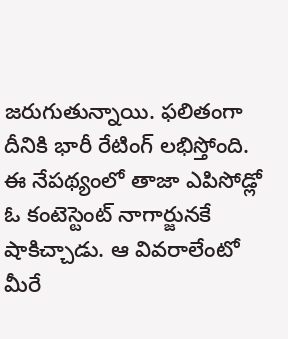జరుగుతున్నాయి. ఫలితంగా దీనికి భారీ రేటింగ్ లభిస్తోంది. ఈ నేపథ్యంలో తాజా ఎపిసోడ్లో ఓ కంటెస్టెంట్ నాగార్జునకే షాకిచ్చాడు. ఆ వివరాలేంటో మీరే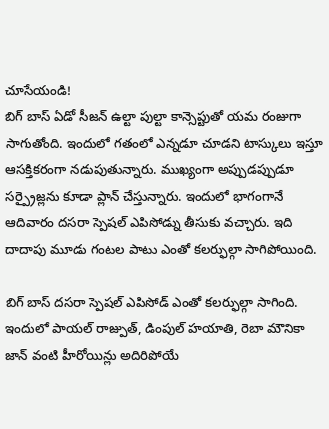చూసేయండి!
బిగ్ బాస్ ఏడో సీజన్ ఉల్టా పుల్టా కాన్సెప్టుతో యమ రంజుగా సాగుతోంది. ఇందులో గతంలో ఎన్నడూ చూడని టాస్కులు ఇస్తూ ఆసక్తికరంగా నడుపుతున్నారు. ముఖ్యంగా అప్పుడప్పుడూ సర్ప్రైజ్లను కూడా ప్లాన్ చేస్తున్నారు. ఇందులో భాగంగానే ఆదివారం దసరా స్పెషల్ ఎపిసోడ్ను తీసుకు వచ్చారు. ఇది దాదాపు మూడు గంటల పాటు ఎంతో కలర్ఫుల్గా సాగిపోయింది.

బిగ్ బాస్ దసరా స్పెషల్ ఎపిసోడ్ ఎంతో కలర్ఫుల్గా సాగింది. ఇందులో పాయల్ రాజ్పుత్, డింపుల్ హయాతి, రెబా మౌనికా జాన్ వంటి హీరోయిన్లు అదిరిపోయే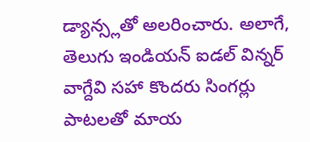డ్యాన్స్లతో అలరించారు. అలాగే, తెలుగు ఇండియన్ ఐడల్ విన్నర్ వాగ్దేవి సహా కొందరు సింగర్లు పాటలతో మాయ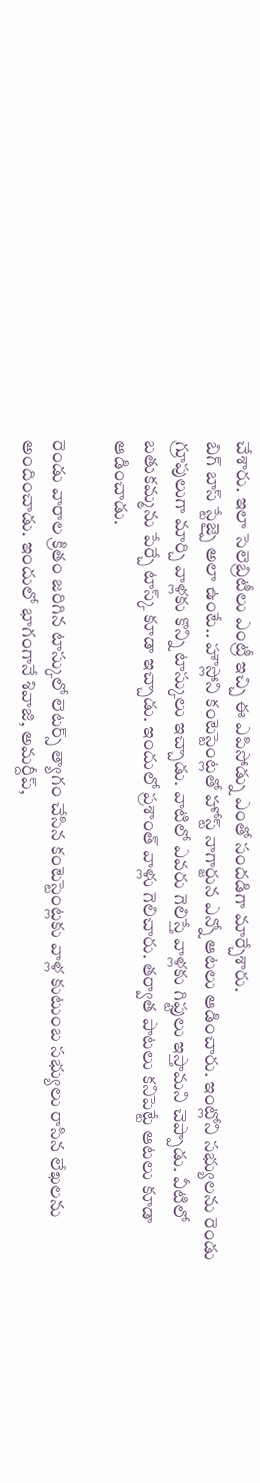చేశారు. ఇలా సెలెబ్రిటీలు ఎంట్రీ ఇచ్చి ఈ ఎపిసోడ్ను ఎంతో సందడిగా మార్చేశారు.
బిగ్ బాస్ స్టేజ్పై అలా ఉంటే.. హౌస్లోని కంటెస్టెంట్లతో హోస్ట్ నాగార్జున ఎన్నో ఆటలు ఆడించారు. ఇంట్లోని సభ్యులను రెండు గ్రూపులుగా మార్చి వాళ్లకు కొన్ని టాస్కులు ఇచ్చాడు. వాటిలో ఎవరు గెలిస్తే వాళ్లకు గిఫ్టులు ఇస్తామని చెప్పాడు. వీటిలో బతుకమ్మను పేర్చే టాస్క్ కూడా ఇచ్చాడు. ఇందులో ప్రశాంత్ వాళ్లు గెలిచారు. తర్వాత పాటలు కనిపెట్టే ఆటలు కూడా ఆడించాడు.

రెండు వారాల క్రితం జరిగిన టాస్కులో లెటర్స్ త్యాగం చేసిన కంటెస్టెంట్లకు వాళ్ల కుటుంబ సభ్యులు రాసిన లేఖలను అందించాడు. ఇందులో భాగంగానే శివాజి, అమర్దీప్,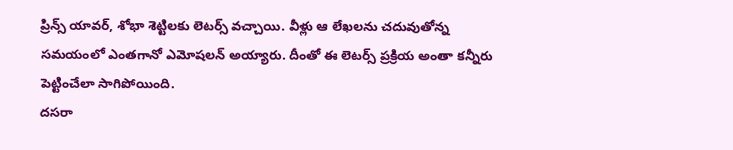ప్రిన్స్ యావర్, శోభా శెట్టిలకు లెటర్స్ వచ్చాయి. వీళ్లు ఆ లేఖలను చదువుతోన్న సమయంలో ఎంతగానో ఎమోషలన్ అయ్యారు. దీంతో ఈ లెటర్స్ ప్రక్రియ అంతా కన్నీరు పెట్టించేలా సాగిపోయింది.
దసరా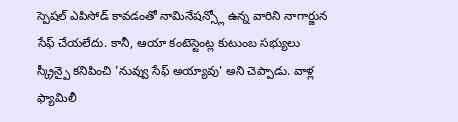స్పెషల్ ఎపిసోడ్ కావడంతో నామినేషన్స్లో ఉన్న వారిని నాగార్జున సేఫ్ చేయలేదు. కానీ, ఆయా కంటెస్టెంట్ల కుటుంబ సభ్యులు స్క్రీన్పై కనిపించి 'నువ్వు సేఫ్ అయ్యావు' అని చెప్పాడు. వాళ్ల ఫ్యామిలీ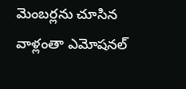మెంబర్లను చూసిన వాళ్లంతా ఎమోషనల్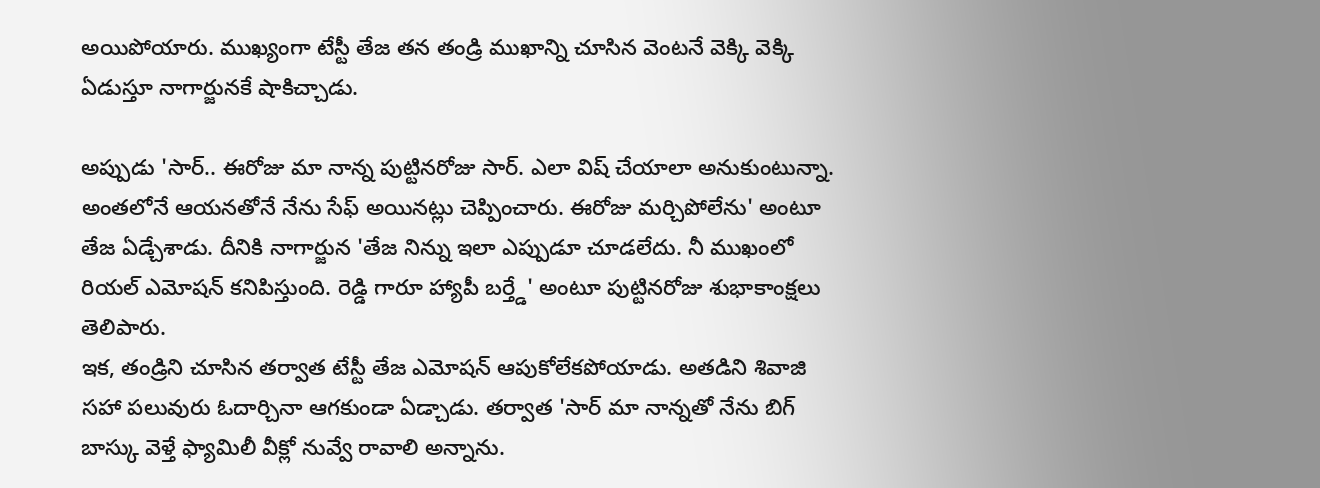అయిపోయారు. ముఖ్యంగా టేస్టీ తేజ తన తండ్రి ముఖాన్ని చూసిన వెంటనే వెక్కి వెక్కి ఏడుస్తూ నాగార్జునకే షాకిచ్చాడు.

అప్పుడు 'సార్.. ఈరోజు మా నాన్న పుట్టినరోజు సార్. ఎలా విష్ చేయాలా అనుకుంటున్నా. అంతలోనే ఆయనతోనే నేను సేఫ్ అయినట్లు చెప్పించారు. ఈరోజు మర్చిపోలేను' అంటూ తేజ ఏడ్చేశాడు. దీనికి నాగార్జున 'తేజ నిన్ను ఇలా ఎప్పుడూ చూడలేదు. నీ ముఖంలో రియల్ ఎమోషన్ కనిపిస్తుంది. రెడ్డి గారూ హ్యాపీ బర్త్డే' అంటూ పుట్టినరోజు శుభాకాంక్షలు తెలిపారు.
ఇక, తండ్రిని చూసిన తర్వాత టేస్టీ తేజ ఎమోషన్ ఆపుకోలేకపోయాడు. అతడిని శివాజి సహా పలువురు ఓదార్చినా ఆగకుండా ఏడ్చాడు. తర్వాత 'సార్ మా నాన్నతో నేను బిగ్ బాస్కు వెళ్తే ఫ్యామిలీ వీక్లో నువ్వే రావాలి అన్నాను.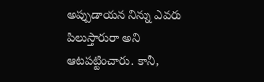అప్పుడాయన నిన్ను ఎవరు పిలుస్తారురా అని ఆటపట్టించారు. కానీ,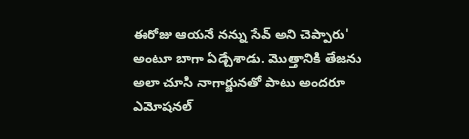ఈరోజు ఆయనే నన్ను సేవ్ అని చెప్పారు' అంటూ బాగా ఏడ్చేశాడు. మొత్తానికి తేజను అలా చూసి నాగార్జునతో పాటు అందరూ ఎమోషనల్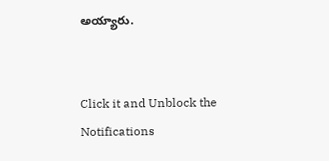అయ్యారు.


Click it and Unblock the Notifications